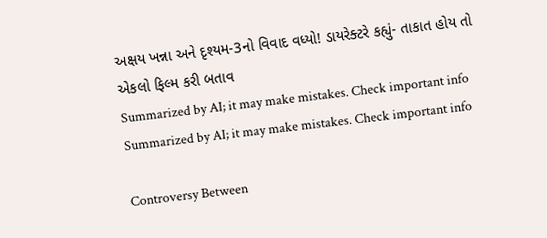અક્ષય ખન્ના અને દૃશ્યમ-3નો વિવાદ વધ્યો! ડાયરેક્ટરે કહ્યું- તાકાત હોય તો એકલો ફિલ્મ કરી બતાવ
Summarized by AI; it may make mistakes. Check important info
Summarized by AI; it may make mistakes. Check important info

Controversy Between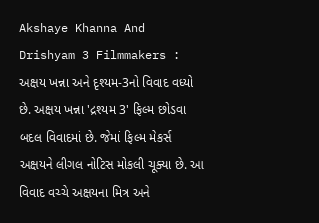Akshaye Khanna And Drishyam 3 Filmmakers : અક્ષય ખન્ના અને દૃશ્યમ-3નો વિવાદ વધ્યો છે. અક્ષય ખન્ના 'દ્રશ્યમ 3' ફિલ્મ છોડવા બદલ વિવાદમાં છે. જેમાં ફિલ્મ મેકર્સ અક્ષયને લીગલ નોટિસ મોકલી ચૂક્યા છે. આ વિવાદ વચ્ચે અક્ષયના મિત્ર અને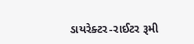ડાયરેક્ટર-રાઈટર રૂમી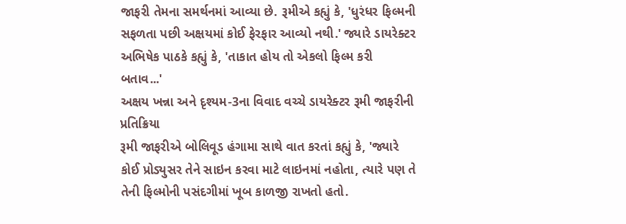જાફરી તેમના સમર્થનમાં આવ્યા છે. રૂમીએ કહ્યું કે, 'ધુરંધર ફિલ્મની સફળતા પછી અક્ષયમાં કોઈ ફેરફાર આવ્યો નથી.' જ્યારે ડાયરેક્ટર અભિષેક પાઠકે કહ્યું કે, 'તાકાત હોય તો એકલો ફિલ્મ કરી બતાવ...'
અક્ષય ખન્ના અને દૃશ્યમ-3ના વિવાદ વચ્ચે ડાયરેક્ટર રૂમી જાફરીની પ્રતિક્રિયા
રૂમી જાફરીએ બોલિવૂડ હંગામા સાથે વાત કરતાં કહ્યું કે, 'જ્યારે કોઈ પ્રોડ્યુસર તેને સાઇન કરવા માટે લાઇનમાં નહોતા, ત્યારે પણ તે તેની ફિલ્મોની પસંદગીમાં ખૂબ કાળજી રાખતો હતો.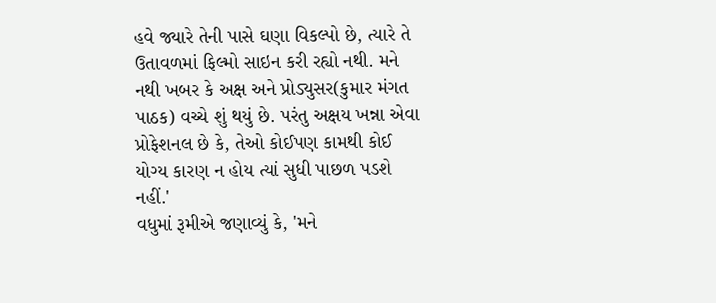હવે જ્યારે તેની પાસે ઘણા વિકલ્પો છે, ત્યારે તે ઉતાવળમાં ફિલ્મો સાઇન કરી રહ્યો નથી. મને નથી ખબર કે અક્ષ અને પ્રોડ્યુસર(કુમાર મંગત પાઠક) વચ્ચે શું થયું છે. પરંતુ અક્ષય ખન્ના એવા પ્રોફેશનલ છે કે, તેઓ કોઈપણ કામથી કોઈ યોગ્ય કારણ ન હોય ત્યાં સુધી પાછળ પડશે નહીં.'
વધુમાં રૂમીએ જણાવ્યું કે, 'મને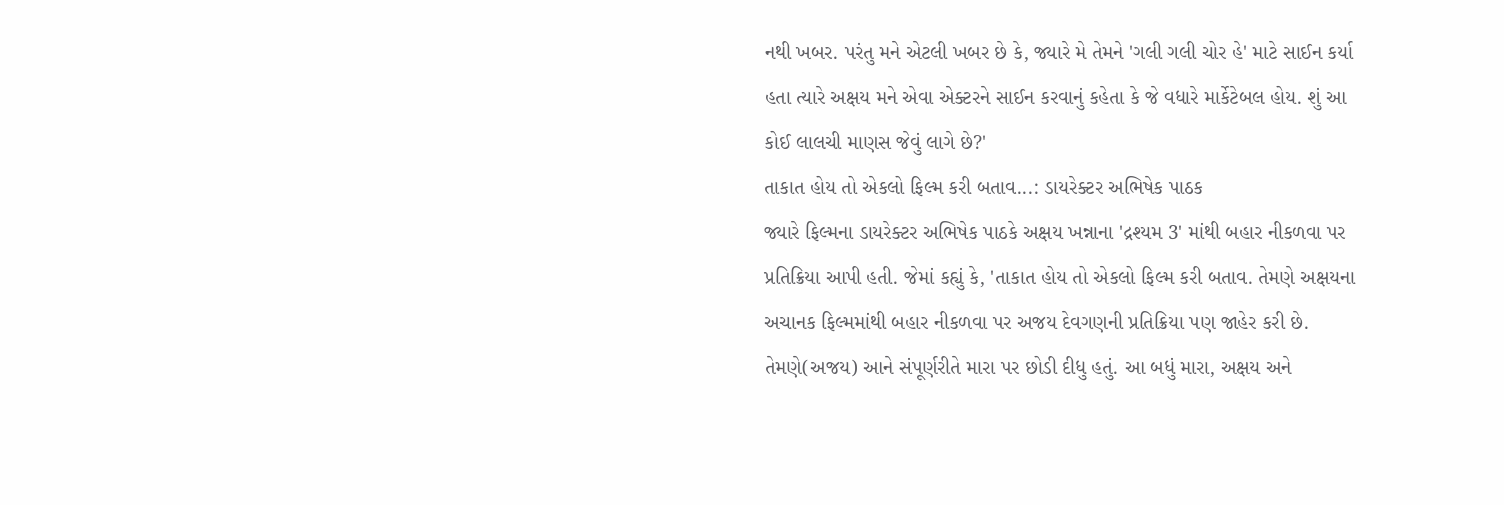નથી ખબર. પરંતુ મને એટલી ખબર છે કે, જ્યારે મે તેમને 'ગલી ગલી ચોર હે' માટે સાઈન કર્યા હતા ત્યારે અક્ષય મને એવા એક્ટરને સાઈન કરવાનું કહેતા કે જે વધારે માર્કેટેબલ હોય. શું આ કોઈ લાલચી માણસ જેવું લાગે છે?'
તાકાત હોય તો એકલો ફિલ્મ કરી બતાવ...: ડાયરેક્ટર અભિષેક પાઠક
જ્યારે ફિલ્મના ડાયરેક્ટર અભિષેક પાઠકે અક્ષય ખન્નાના 'દ્રશ્યમ 3' માંથી બહાર નીકળવા પર પ્રતિક્રિયા આપી હતી. જેમાં કહ્યું કે, 'તાકાત હોય તો એકલો ફિલ્મ કરી બતાવ. તેમણે અક્ષયના અચાનક ફિલ્મમાંથી બહાર નીકળવા પર અજય દેવગણની પ્રતિક્રિયા પણ જાહેર કરી છે. તેમણે(અજય) આને સંપૂર્ણરીતે મારા પર છોડી દીધુ હતું. આ બધું મારા, અક્ષય અને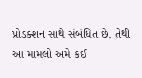પ્રોડક્શન સાથે સંબંધિત છે. તેથી આ મામલો અમે કઈ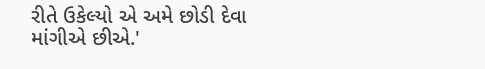રીતે ઉકેલ્યો એ અમે છોડી દેવા માંગીએ છીએ.'